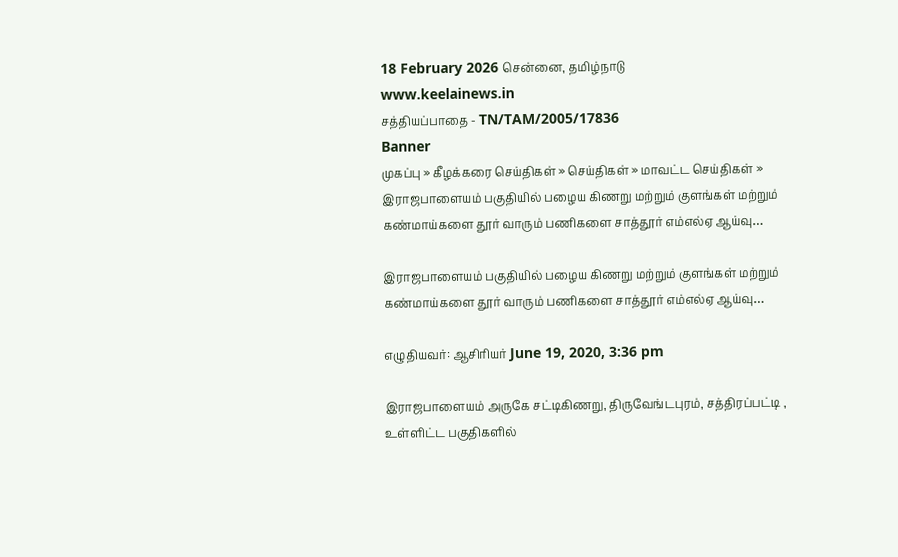18 February 2026 சென்னை, தமிழ்நாடு
www.keelainews.in
சத்தியப்பாதை - TN/TAM/2005/17836
Banner
முகப்பு » கீழக்கரை செய்திகள் » செய்திகள் » மாவட்ட செய்திகள் » இராஜபாளையம் பகுதியில் பழைய கிணறு மற்றும் குளங்கள் மற்றும் கண்மாய்களை தூர் வாரும் பணிகளை சாத்தூர் எம்எல்ஏ ஆய்வு…

இராஜபாளையம் பகுதியில் பழைய கிணறு மற்றும் குளங்கள் மற்றும் கண்மாய்களை தூர் வாரும் பணிகளை சாத்தூர் எம்எல்ஏ ஆய்வு…

எழுதியவர்: ஆசிரியர் June 19, 2020, 3:36 pm

இராஜபாளையம் அருகே சட்டிகிணறு, திருவேங்டபுரம், சத்திரப்பட்டி , உள்ளிட்ட பகுதிகளில்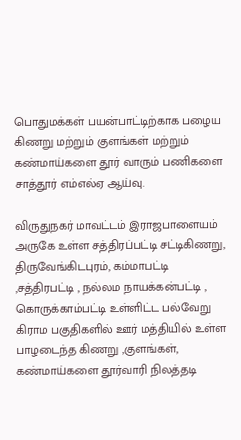பொதுமக்கள் பயன்பாட்டிற்காக பழைய கிணறு மற்றும் குளங்கள் மற்றும் கண்மாய்களை தூர் வாரும் பணிகளை சாத்தூர் எம்எல்ஏ ஆய்வு.

விருதுநகர் மாவட்டம் இராஜபாளையம் அருகே உள்ள சத்திரப்பட்டி சட்டிகிணறு, திருவேங்கிடபுரம், கம்மாபட்டி ,சத்திரபட்டி , நல்லம நாயக்கன்பட்டி , கொருக்காம்பட்டி உள்ளிட்ட பல்வேறு கிராம பகுதிகளில் ஊர் மத்தியில் உள்ள பாழடைந்த கிணறு ,குளங்கள், கண்மாய்களை தூர்வாரி நிலத்தடி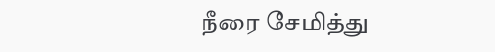நீரை சேமித்து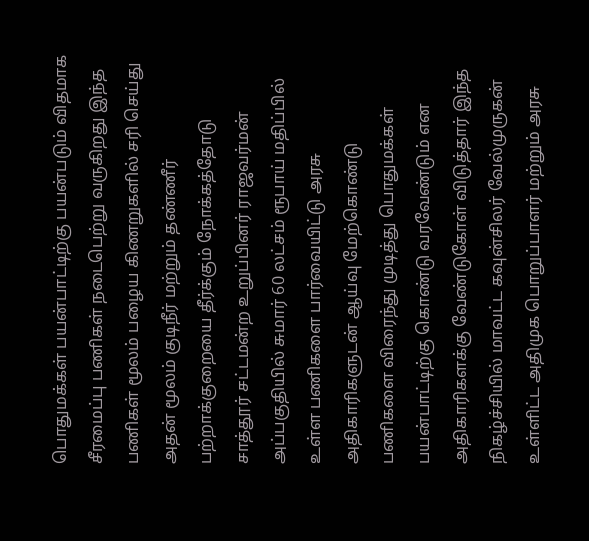பொதுமக்கள் பயன்பாட்டிற்கு பயன்படும் விதமாக சீரமைப்பு பணிகள் நடைபெற்று வருகிறது இந்த பணிகள் மூலம் பழைய கிணறுகளில் சரி செய்து அதன் மூலம் குடிநீர் மற்றும் தண்ணீர் பற்றாக்குறையை தீர்க்கும் நோக்கத்தோடு சாத்தூர் சட்டமன்ற உறுப்பினர் ராஜவர்மன் அப்பகுதியில் சுமார் 60 லட்சம் ரூபாய் மதிப்பில் உள்ள பணிகளை பார்வையிட்டு அரசு அதிகாரிகளுடன் ஆய்வு மேற்கொண்டு பணிகளை விரைந்து முடித்து பொதுமக்கள் பயன்பாட்டிற்கு கொண்டு வரவேண்டும் என அதிகாரிகளக்கு வேண்டுகோள் விடுத்தார் இந்த நிகழ்ச்சியில் மாவட்ட கவுன்சிலர் வேல்முருகன் உள்ளிட்ட அதிமுக பொறுப்பாளர் மற்றும் அரசு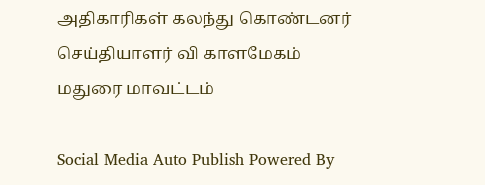அதிகாரிகள் கலந்து கொண்டனர் செய்தியாளர் வி காளமேகம் மதுரை மாவட்டம்

Social Media Auto Publish Powered By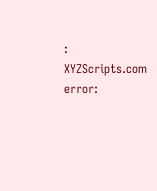: XYZScripts.com
error: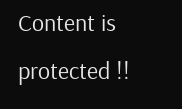Content is protected !!